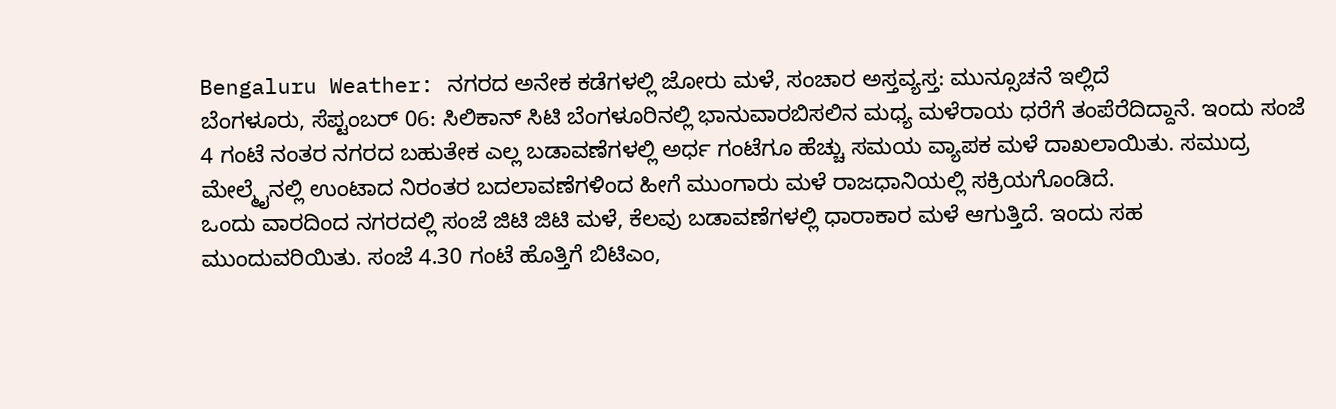Bengaluru Weather: ನಗರದ ಅನೇಕ ಕಡೆಗಳಲ್ಲಿ ಜೋರು ಮಳೆ, ಸಂಚಾರ ಅಸ್ತವ್ಯಸ್ತ: ಮುನ್ಸೂಚನೆ ಇಲ್ಲಿದೆ
ಬೆಂಗಳೂರು, ಸೆಪ್ಟಂಬರ್ 06: ಸಿಲಿಕಾನ್ ಸಿಟಿ ಬೆಂಗಳೂರಿನಲ್ಲಿ ಭಾನುವಾರಬಿಸಲಿನ ಮಧ್ಯ ಮಳೆರಾಯ ಧರೆಗೆ ತಂಪೆರೆದಿದ್ದಾನೆ. ಇಂದು ಸಂಜೆ 4 ಗಂಟೆ ನಂತರ ನಗರದ ಬಹುತೇಕ ಎಲ್ಲ ಬಡಾವಣೆಗಳಲ್ಲಿ ಅರ್ಧ ಗಂಟೆಗೂ ಹೆಚ್ಚು ಸಮಯ ವ್ಯಾಪಕ ಮಳೆ ದಾಖಲಾಯಿತು. ಸಮುದ್ರ ಮೇಲ್ಮೈನಲ್ಲಿ ಉಂಟಾದ ನಿರಂತರ ಬದಲಾವಣೆಗಳಿಂದ ಹೀಗೆ ಮುಂಗಾರು ಮಳೆ ರಾಜಧಾನಿಯಲ್ಲಿ ಸಕ್ರಿಯಗೊಂಡಿದೆ.
ಒಂದು ವಾರದಿಂದ ನಗರದಲ್ಲಿ ಸಂಜೆ ಜಿಟಿ ಜಿಟಿ ಮಳೆ, ಕೆಲವು ಬಡಾವಣೆಗಳಲ್ಲಿ ಧಾರಾಕಾರ ಮಳೆ ಆಗುತ್ತಿದೆ. ಇಂದು ಸಹ ಮುಂದುವರಿಯಿತು. ಸಂಜೆ 4.30 ಗಂಟೆ ಹೊತ್ತಿಗೆ ಬಿಟಿಎಂ,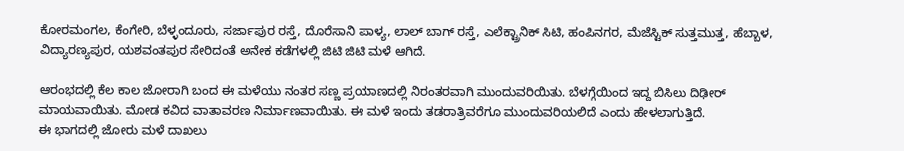ಕೋರಮಂಗಲ, ಕೆಂಗೇರಿ, ಬೆಳ್ಳಂದೂರು, ಸರ್ಜಾಪುರ ರಸ್ತೆ, ದೊರೆಸಾನಿ ಪಾಳ್ಯ, ಲಾಲ್ ಬಾಗ್ ರಸ್ತೆ, ಎಲೆಕ್ಟ್ರಾನಿಕ್ ಸಿಟಿ, ಹಂಪಿನಗರ, ಮೆಜೆಸ್ಟಿಕ್ ಸುತ್ತಮುತ್ತ, ಹೆಬ್ಬಾಳ, ವಿದ್ಯಾರಣ್ಯಪುರ, ಯಶವಂತಪುರ ಸೇರಿದಂತೆ ಅನೇಕ ಕಡೆಗಳಲ್ಲಿ ಜಿಟಿ ಜಿಟಿ ಮಳೆ ಆಗಿದೆ.

ಆರಂಭದಲ್ಲಿ ಕೆಲ ಕಾಲ ಜೋರಾಗಿ ಬಂದ ಈ ಮಳೆಯು ನಂತರ ಸಣ್ಣ ಪ್ರಯಾಣದಲ್ಲಿ ನಿರಂತರವಾಗಿ ಮುಂದುವರಿಯಿತು. ಬೆಳಗ್ಗೆಯಿಂದ ಇದ್ದ ಬಿಸಿಲು ದಿಢೀರ್ ಮಾಯವಾಯಿತು. ಮೋಡ ಕವಿದ ವಾತಾವರಣ ನಿರ್ಮಾಣವಾಯಿತು. ಈ ಮಳೆ ಇಂದು ತಡರಾತ್ರಿವರೆಗೂ ಮುಂದುವರಿಯಲಿದೆ ಎಂದು ಹೇಳಲಾಗುತ್ತಿದೆ.
ಈ ಭಾಗದಲ್ಲಿ ಜೋರು ಮಳೆ ದಾಖಲು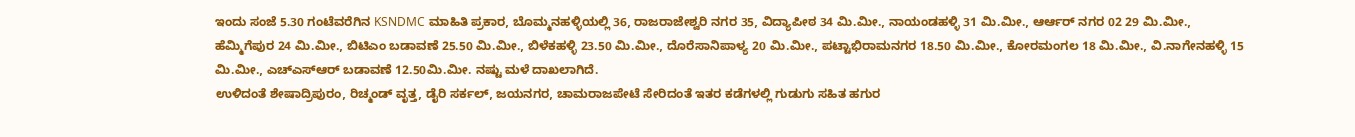ಇಂದು ಸಂಜೆ 5.30 ಗಂಟೆವರೆಗಿನ KSNDMC ಮಾಹಿತಿ ಪ್ರಕಾರ, ಬೊಮ್ಮನಹಳ್ಳಿಯಲ್ಲಿ 36, ರಾಜರಾಜೇಶ್ವರಿ ನಗರ 35, ವಿದ್ಯಾಪೀಠ 34 ಮಿ.ಮೀ., ನಾಯಂಡಹಳ್ಳಿ 31 ಮಿ.ಮೀ., ಆರ್ಆರ್ ನಗರ 02 29 ಮಿ.ಮೀ., ಹೆಮ್ಮಿಗೆಪುರ 24 ಮಿ.ಮೀ., ಬಿಟಿಎಂ ಬಡಾವಣೆ 25.50 ಮಿ.ಮೀ., ಬಿಳೆಕಹಳ್ಳಿ 23.50 ಮಿ.ಮೀ., ದೊರೆಸಾನಿಪಾಳ್ಯ 20 ಮಿ.ಮೀ., ಪಟ್ಟಾಭಿರಾಮನಗರ 18.50 ಮಿ.ಮೀ., ಕೋರಮಂಗಲ 18 ಮಿ.ಮೀ., ವಿ.ನಾಗೇನಹಳ್ಳಿ 15 ಮಿ.ಮೀ., ಎಚ್ಎಸ್ಆರ್ ಬಡಾವಣೆ 12.50ಮಿ.ಮೀ. ನಷ್ಟು ಮಳೆ ದಾಖಲಾಗಿದೆ.
ಉಳಿದಂತೆ ಶೇಷಾದ್ರಿಪುರಂ, ರಿಚ್ಮಂಡ್ ವೃತ್ತ, ಡೈರಿ ಸರ್ಕಲ್, ಜಯನಗರ, ಚಾಮರಾಜಪೇಟೆ ಸೇರಿದಂತೆ ಇತರ ಕಡೆಗಳಲ್ಲಿ ಗುಡುಗು ಸಹಿತ ಹಗುರ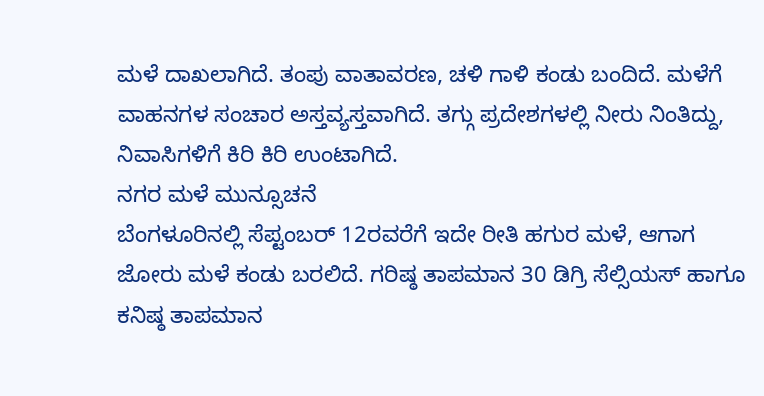ಮಳೆ ದಾಖಲಾಗಿದೆ. ತಂಪು ವಾತಾವರಣ, ಚಳಿ ಗಾಳಿ ಕಂಡು ಬಂದಿದೆ. ಮಳೆಗೆ ವಾಹನಗಳ ಸಂಚಾರ ಅಸ್ತವ್ಯಸ್ತವಾಗಿದೆ. ತಗ್ಗು ಪ್ರದೇಶಗಳಲ್ಲಿ ನೀರು ನಿಂತಿದ್ದು, ನಿವಾಸಿಗಳಿಗೆ ಕಿರಿ ಕಿರಿ ಉಂಟಾಗಿದೆ.
ನಗರ ಮಳೆ ಮುನ್ಸೂಚನೆ
ಬೆಂಗಳೂರಿನಲ್ಲಿ ಸೆಪ್ಟಂಬರ್ 12ರವರೆಗೆ ಇದೇ ರೀತಿ ಹಗುರ ಮಳೆ, ಆಗಾಗ ಜೋರು ಮಳೆ ಕಂಡು ಬರಲಿದೆ. ಗರಿಷ್ಠ ತಾಪಮಾನ 30 ಡಿಗ್ರಿ ಸೆಲ್ಸಿಯಸ್ ಹಾಗೂ ಕನಿಷ್ಠ ತಾಪಮಾನ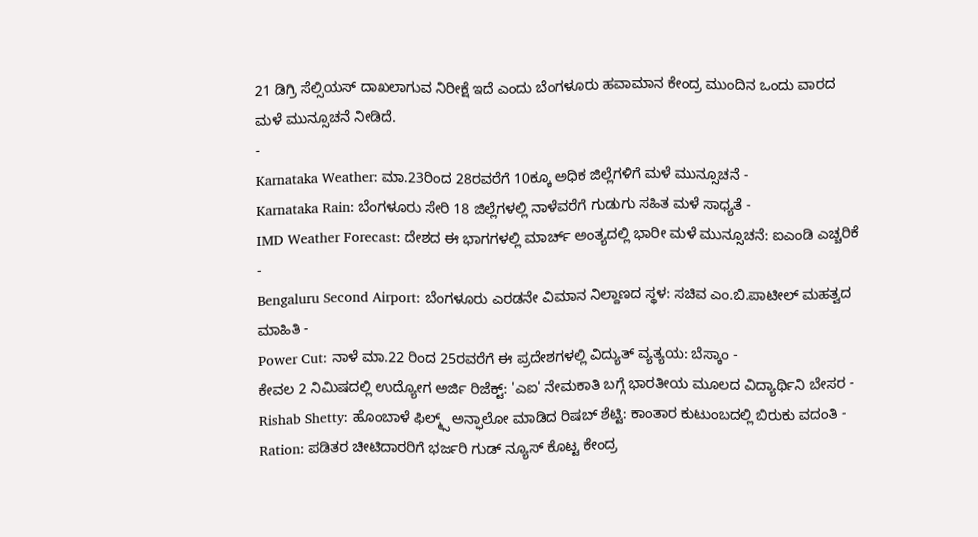21 ಡಿಗ್ರಿ ಸೆಲ್ಸಿಯಸ್ ದಾಖಲಾಗುವ ನಿರೀಕ್ಷೆ ಇದೆ ಎಂದು ಬೆಂಗಳೂರು ಹವಾಮಾನ ಕೇಂದ್ರ ಮುಂದಿನ ಒಂದು ವಾರದ ಮಳೆ ಮುನ್ಸೂಚನೆ ನೀಡಿದೆ.
-
Karnataka Weather: ಮಾ.23ರಿಂದ 28ರವರೆಗೆ 10ಕ್ಕೂ ಅಧಿಕ ಜಿಲ್ಲೆಗಳಿಗೆ ಮಳೆ ಮುನ್ಸೂಚನೆ -
Karnataka Rain: ಬೆಂಗಳೂರು ಸೇರಿ 18 ಜಿಲ್ಲೆಗಳಲ್ಲಿ ನಾಳೆವರೆಗೆ ಗುಡುಗು ಸಹಿತ ಮಳೆ ಸಾಧ್ಯತೆ -
IMD Weather Forecast: ದೇಶದ ಈ ಭಾಗಗಳಲ್ಲಿ ಮಾರ್ಚ್ ಅಂತ್ಯದಲ್ಲಿ ಭಾರೀ ಮಳೆ ಮುನ್ಸೂಚನೆ: ಐಎಂಡಿ ಎಚ್ಚರಿಕೆ -
Bengaluru Second Airport: ಬೆಂಗಳೂರು ಎರಡನೇ ವಿಮಾನ ನಿಲ್ದಾಣದ ಸ್ಥಳ: ಸಚಿವ ಎಂ.ಬಿ.ಪಾಟೀಲ್ ಮಹತ್ವದ ಮಾಹಿತಿ -
Power Cut: ನಾಳೆ ಮಾ.22 ರಿಂದ 25ರವರೆಗೆ ಈ ಪ್ರದೇಶಗಳಲ್ಲಿ ವಿದ್ಯುತ್ ವ್ಯತ್ಯಯ: ಬೆಸ್ಕಾಂ -
ಕೇವಲ 2 ನಿಮಿಷದಲ್ಲಿ ಉದ್ಯೋಗ ಅರ್ಜಿ ರಿಜೆಕ್ಟ್: 'ಎಐ' ನೇಮಕಾತಿ ಬಗ್ಗೆ ಭಾರತೀಯ ಮೂಲದ ವಿದ್ಯಾರ್ಥಿನಿ ಬೇಸರ -
Rishab Shetty: ಹೊಂಬಾಳೆ ಫಿಲ್ಮ್ಸ್ ಅನ್ಫಾಲೋ ಮಾಡಿದ ರಿಷಬ್ ಶೆಟ್ಟಿ: ಕಾಂತಾರ ಕುಟುಂಬದಲ್ಲಿ ಬಿರುಕು ವದಂತಿ -
Ration: ಪಡಿತರ ಚೀಟಿದಾರರಿಗೆ ಭರ್ಜರಿ ಗುಡ್ ನ್ಯೂಸ್ ಕೊಟ್ಟ ಕೇಂದ್ರ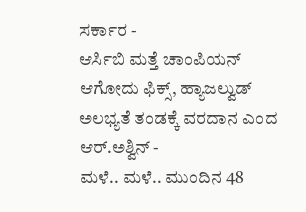ಸರ್ಕಾರ -
ಆರ್ಸಿಬಿ ಮತ್ತೆ ಚಾಂಪಿಯನ್ ಆಗೋದು ಫಿಕ್ಸ್, ಹ್ಯಾಜಲ್ವುಡ್ ಅಲಭ್ಯತೆ ತಂಡಕ್ಕೆ ವರದಾನ ಎಂದ ಆರ್.ಅಶ್ವಿನ್ -
ಮಳೆ.. ಮಳೆ.. ಮುಂದಿನ 48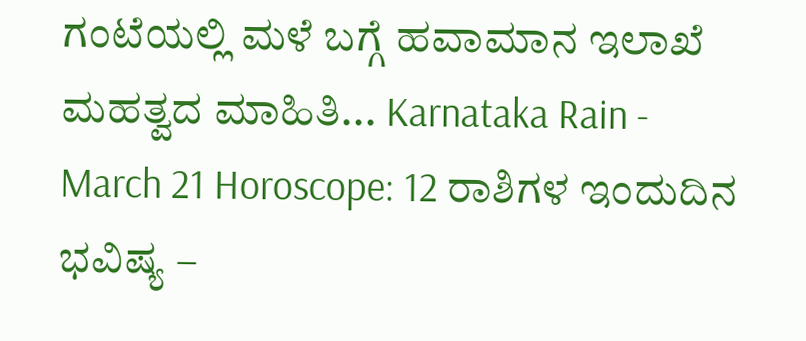ಗಂಟೆಯಲ್ಲಿ ಮಳೆ ಬಗ್ಗೆ ಹವಾಮಾನ ಇಲಾಖೆ ಮಹತ್ವದ ಮಾಹಿತಿ... Karnataka Rain -
March 21 Horoscope: 12 ರಾಶಿಗಳ ಇಂದುದಿನ ಭವಿಷ್ಯ –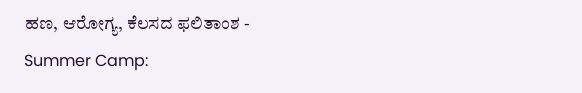ಹಣ, ಆರೋಗ್ಯ, ಕೆಲಸದ ಫಲಿತಾಂಶ -
Summer Camp: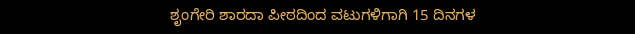ಶೃಂಗೇರಿ ಶಾರದಾ ಪೀಠದಿಂದ ವಟುಗಳಿಗಾಗಿ 15 ದಿನಗಳ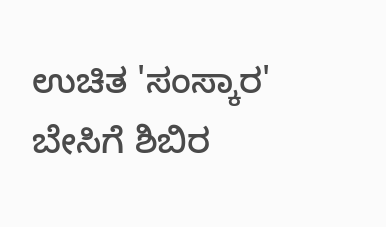ಉಚಿತ 'ಸಂಸ್ಕಾರ' ಬೇಸಿಗೆ ಶಿಬಿರ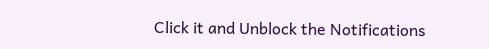Click it and Unblock the Notifications